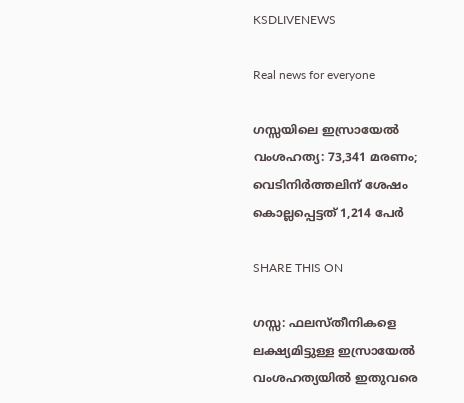KSDLIVENEWS

Real news for everyone

ഗസ്സയിലെ ഇസ്രായേല്‍ വംശഹത്യ: 73,341 മരണം; വെടിനിര്‍ത്തലിന് ശേഷം കൊല്ലപ്പെട്ടത് 1,214 പേര്‍

SHARE THIS ON

ഗസ്സ: ഫലസ്തീനികളെ ലക്ഷ്യമിട്ടുള്ള ഇസ്രായേല്‍ വംശഹത്യയില്‍ ഇതുവരെ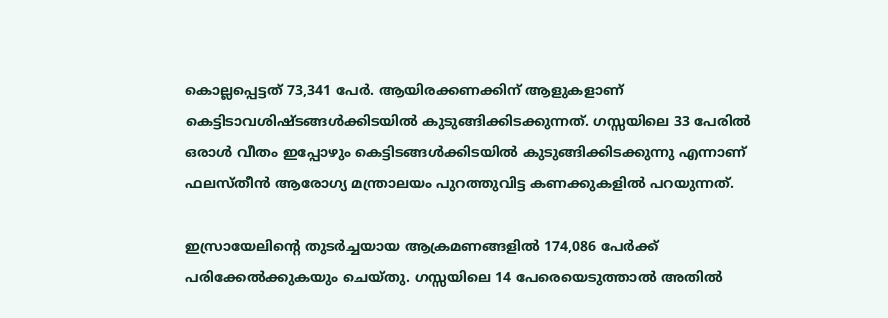കൊല്ലപ്പെട്ടത് 73,341 പേര്‍. ആയിരക്കണക്കിന് ആളുകളാണ് കെട്ടിടാവശിഷ്ടങ്ങള്‍ക്കിടയില്‍ കുടുങ്ങിക്കിടക്കുന്നത്. ഗസ്സയിലെ 33 പേരില്‍ ഒരാള്‍ വീതം ഇപ്പോഴും കെട്ടിടങ്ങള്‍ക്കിടയില്‍ കുടുങ്ങിക്കിടക്കുന്നു എന്നാണ് ഫലസ്തീന്‍ ആരോഗ്യ മന്ത്രാലയം പുറത്തുവിട്ട കണക്കുകളില്‍ പറയുന്നത്.

ഇസ്രായേലിന്റെ തുടര്‍ച്ചയായ ആക്രമണങ്ങളില്‍ 174,086 പേര്‍ക്ക് പരിക്കേല്‍ക്കുകയും ചെയ്തു. ഗസ്സയിലെ 14 പേരെയെടുത്താല്‍ അതില്‍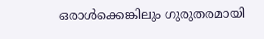ഒരാള്‍ക്കെങ്കിലും ഗുരുതരമായി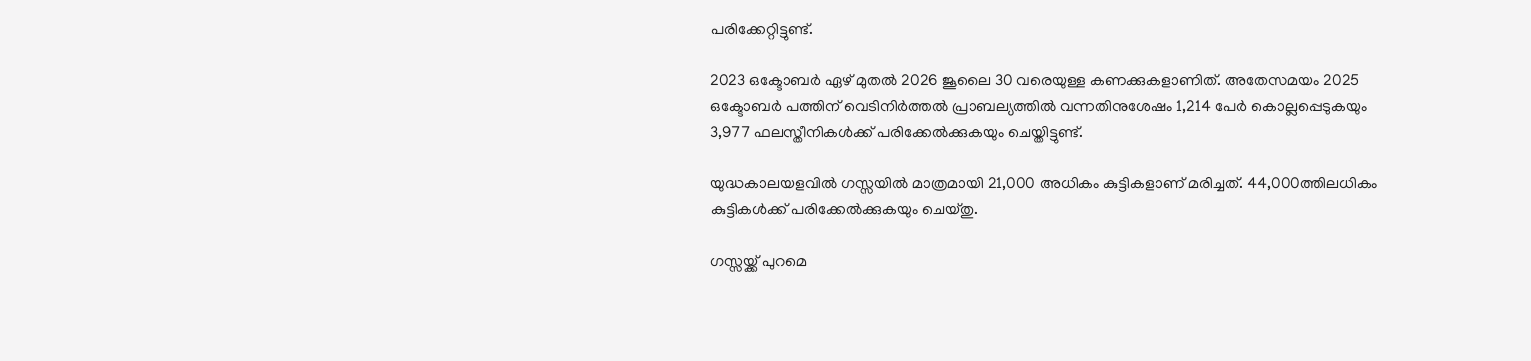പരിക്കേറ്റിട്ടുണ്ട്.

2023 ഒക്ടോബര്‍ ഏഴ് മുതല്‍ 2026 ജൂലൈ 30 വരെയുള്ള കണക്കുകളാണിത്. അതേസമയം 2025 ഒക്ടോബര്‍ പത്തിന് വെടിനിര്‍ത്തല്‍ പ്രാബല്യത്തില്‍ വന്നതിനുശേഷം 1,214 പേര്‍ കൊല്ലപ്പെടുകയും 3,977 ഫലസ്തീനികള്‍ക്ക് പരിക്കേല്‍ക്കുകയും ചെയ്തിട്ടുണ്ട്.

യുദ്ധകാലയളവില്‍ ഗസ്സയില്‍ മാത്രമായി 21,000 അധികം കുട്ടികളാണ് മരിച്ചത്. 44,000ത്തിലധികം കുട്ടികള്‍ക്ക് പരിക്കേല്‍ക്കുകയും ചെയ്തു.

ഗസ്സയ്ക്ക് പുറമെ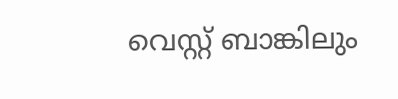വെസ്റ്റ് ബാങ്കിലും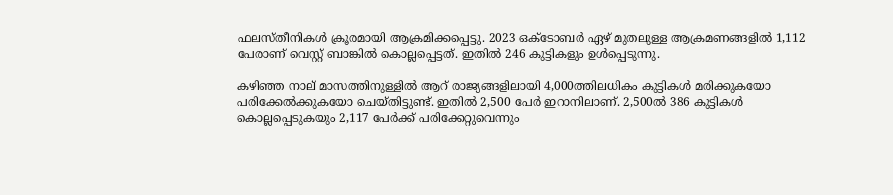ഫലസ്തീനികള്‍ ക്രൂരമായി ആക്രമിക്കപ്പെട്ടു. 2023 ഒക്ടോബര്‍ ഏഴ് മുതലുള്ള ആക്രമണങ്ങളില്‍ 1,112 പേരാണ് വെസ്റ്റ് ബാങ്കില്‍ കൊല്ലപ്പെട്ടത്. ഇതില്‍ 246 കുട്ടികളും ഉള്‍പ്പെടുന്നു.

കഴിഞ്ഞ നാല് മാസത്തിനുള്ളില്‍ ആറ് രാജ്യങ്ങളിലായി 4,000ത്തിലധികം കുട്ടികള്‍ മരിക്കുകയോ പരിക്കേല്‍ക്കുകയോ ചെയ്തിട്ടുണ്ട്. ഇതില്‍ 2,500 പേര്‍ ഇറാനിലാണ്. 2,500ല്‍ 386 കുട്ടികള്‍ കൊല്ലപ്പെടുകയും 2,117 പേര്‍ക്ക് പരിക്കേറ്റുവെന്നും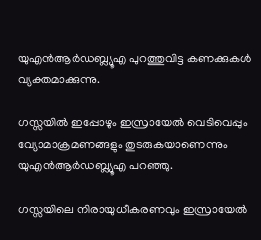യുഎന്‍ആര്‍ഡബ്ല്യൂഎ പുറത്തുവിട്ട കണക്കുകള്‍ വ്യക്തമാക്കുന്നു.

ഗസ്സയില്‍ ഇപ്പോഴും ഇസ്രായേല്‍ വെടിവെപ്പും വ്യോമാക്രമണങ്ങളും തുടരുകയാണെന്നും യുഎന്‍ആര്‍ഡബ്ല്യൂഎ പറഞ്ഞു.

ഗസ്സയിലെ നിരായുധീകരണവും ഇസ്രായേല്‍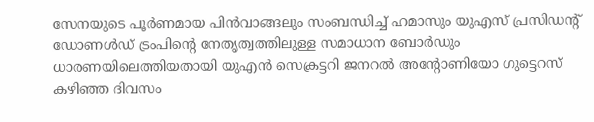സേനയുടെ പൂര്‍ണമായ പിന്‍വാങ്ങലും സംബന്ധിച്ച് ഹമാസും യുഎസ് പ്രസിഡന്റ് ഡോണള്‍ഡ് ട്രംപിന്റെ നേതൃത്വത്തിലുള്ള സമാധാന ബോര്‍ഡും ധാരണയിലെത്തിയതായി യുഎന്‍ സെക്രട്ടറി ജനറല്‍ അന്റോണിയോ ഗുട്ടെറസ് കഴിഞ്ഞ ദിവസം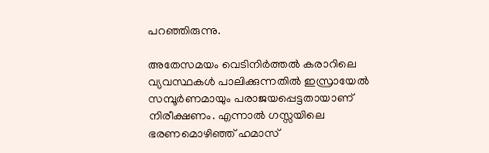പറഞ്ഞിരുന്നു.

അതേസമയം വെടിനിര്‍ത്തല്‍ കരാറിലെ വ്യവസ്ഥകള്‍ പാലിക്കുന്നതില്‍ ഇസ്രായേല്‍ സമ്പൂര്‍ണമായും പരാജയപ്പെട്ടതായാണ് നിരീക്ഷണം. എന്നാല്‍ ഗസ്സയിലെ ഭരണമൊഴിഞ്ഞ് ഹമാസ്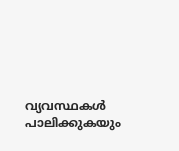വ്യവസ്ഥകള്‍ പാലിക്കുകയും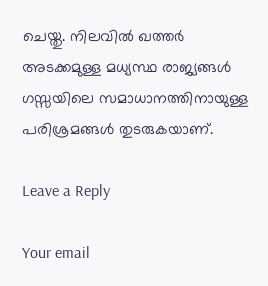ചെയ്തു. നിലവില്‍ ഖത്തര്‍ അടക്കമുള്ള മധ്യസ്ഥ രാജ്യങ്ങള്‍ ഗസ്സയിലെ സമാധാനത്തിനായുള്ള പരിശ്രമങ്ങള്‍ തുടരുകയാണ്.

Leave a Reply

Your email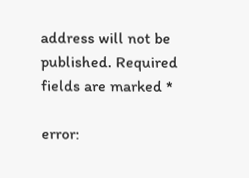address will not be published. Required fields are marked *

error: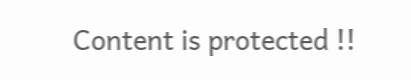Content is protected !!